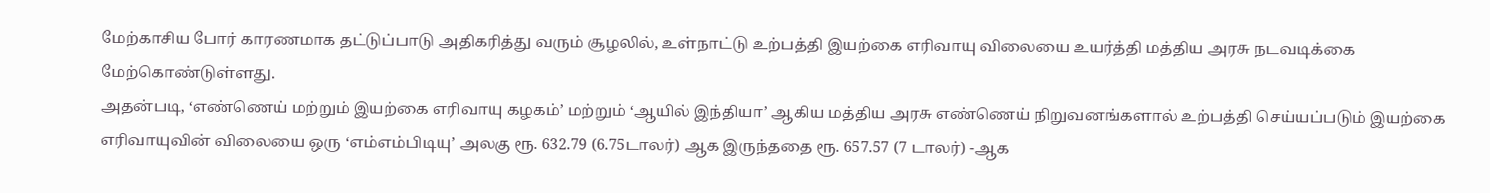மேற்காசிய போர் காரணமாக தட்டுப்பாடு அதிகரித்து வரும் சூழலில், உள்நாட்டு உற்பத்தி இயற்கை எரிவாயு விலையை உயர்த்தி மத்திய அரசு நடவடிக்கை மேற்கொண்டுள்ளது.
அதன்படி, ‘எண்ணெய் மற்றும் இயற்கை எரிவாயு கழகம்’ மற்றும் ‘ஆயில் இந்தியா’ ஆகிய மத்திய அரசு எண்ணெய் நிறுவனங்களால் உற்பத்தி செய்யப்படும் இயற்கை எரிவாயுவின் விலையை ஒரு ‘எம்எம்பிடியு’ அலகு ரூ. 632.79 (6.75டாலர்) ஆக இருந்ததை ரூ. 657.57 (7 டாலர்) -ஆக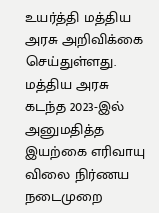உயர்த்தி மத்திய அரசு அறிவிக்கை செய்துள்ளது.
மத்திய அரசு கடந்த 2023-இல் அனுமதித்த இயற்கை எரிவாயு விலை நிர்ணய நடைமுறை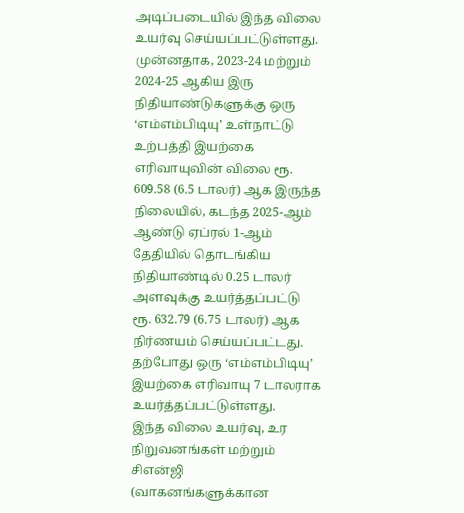அடிப்படையில் இந்த விலை உயர்வு செய்யப்பட்டுள்ளது.
முன்னதாக, 2023-24 மற்றும் 2024-25 ஆகிய இரு நிதியாண்டுகளுக்கு ஒரு ‘எம்எம்பிடியு’ உள்நாட்டு உற்பத்தி இயற்கை எரிவாயுவின் விலை ரூ. 609.58 (6.5 டாலர்) ஆக இருந்த நிலையில், கடந்த 2025-ஆம் ஆண்டு ஏப்ரல் 1-ஆம் தேதியில் தொடங்கிய நிதியாண்டில் 0.25 டாலர் அளவுக்கு உயர்த்தப்பட்டு ரூ. 632.79 (6.75 டாலர்) ஆக நிர்ணயம் செய்யப்பட்டது. தற்போது ஒரு ‘எம்எம்பிடியு’ இயற்கை எரிவாயு 7 டாலராக உயர்த்தப்பட்டுள்ளது.
இந்த விலை உயர்வு, உர நிறுவனங்கள் மற்றும் சிஎன்ஜி (வாகனங்களுக்கான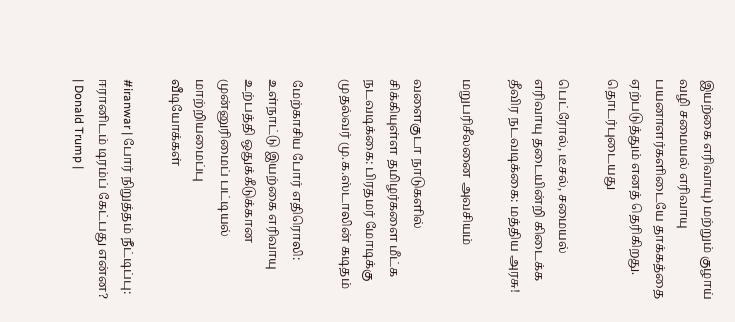இயற்கை எரிவாயு) மற்றும் குழாய் வழி சமையல் எரிவாயு பயனாளர்களிடையே தாக்கத்தை ஏற்படுத்தும் எனத் தெரிகிறது.
தொடர்புடையது

பெட்ரோல், டீசல், சமையல் எரிவாயு தடையின்றி கிடைக்க தீவிர நடவடிக்கை: மத்திய அரசு!

மறுபரிசீலனை அவசியம்

வளைகுடா நாடுகளில் சிக்கியுள்ள தமிழர்களை மீட்க நடவடிக்கை: பிரதமர் மோடிக்கு முதல்வர் மு.க.ஸ்டாலின் கடிதம்

மேற்காசிய போர் எதிரொலி: உள்நாட்டு இயற்கை எரிவாயு உற்பத்தி ஒதுக்கீடுக்கான முன்னுரிமைப் பட்டியல் மாற்றியமைப்பு
வீடியோக்கள்

#iranwar | போர் நிறுத்தம் நீட்டிப்பு: ஈரானிடம் டிரம்ப் கேட்பது என்ன? | Donald Trump |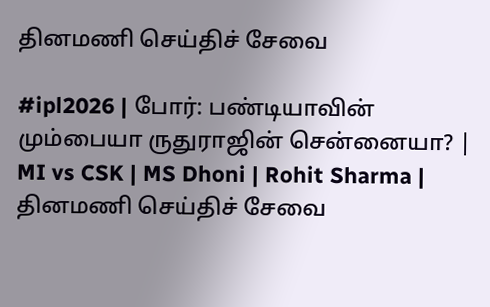தினமணி செய்திச் சேவை

#ipl2026 | போர்: பண்டியாவின் மும்பையா ருதுராஜின் சென்னையா? | MI vs CSK | MS Dhoni | Rohit Sharma |
தினமணி செய்திச் சேவை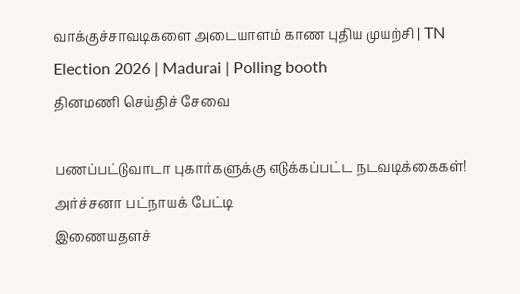வாக்குச்சாவடிகளை அடையாளம் காண புதிய முயற்சி | TN Election 2026 | Madurai | Polling booth
தினமணி செய்திச் சேவை

பணப்பட்டுவாடா புகார்களுக்கு எடுக்கப்பட்ட நடவடிக்கைகள்! அர்ச்சனா பட்நாயக் பேட்டி
இணையதளச்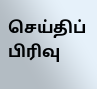செய்திப் பிரிவு